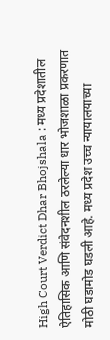High Court Verdict Dhar Bhojshala : मध्य प्रदेशातील ऐतिहासिक आणि संवेदनशील ठरलेल्या धार भोजशाळा प्रकरणात मोठी घडामोड घडली आहे. मध्य प्रदेश उच्च न्यायालयाच्या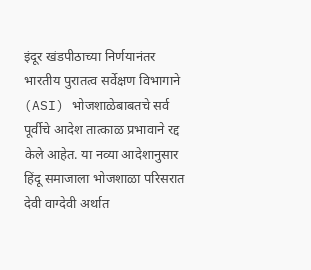इंदूर खंडपीठाच्या निर्णयानंतर भारतीय पुरातत्व सर्वेक्षण विभागाने (ASI) भोजशाळेबाबतचे सर्व पूर्वीचे आदेश तात्काळ प्रभावाने रद्द केले आहेत. या नव्या आदेशानुसार हिंदू समाजाला भोजशाळा परिसरात देवी वाग्देवी अर्थात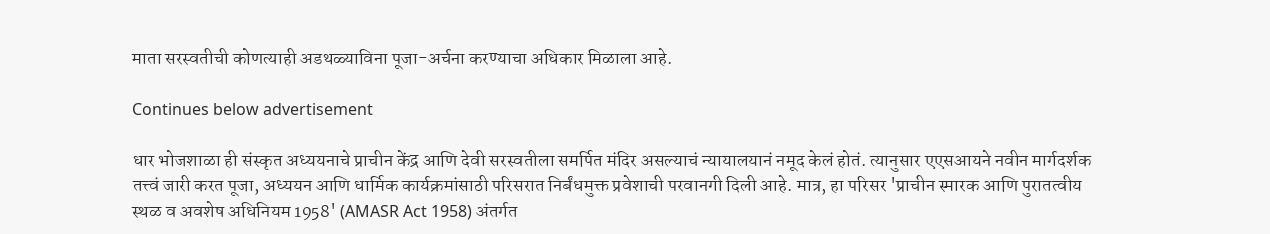माता सरस्वतीची कोणत्याही अडथळ्याविना पूजा-अर्चना करण्याचा अधिकार मिळाला आहे.

Continues below advertisement

धार भोजशाळा ही संस्कृत अध्ययनाचे प्राचीन केंद्र आणि देवी सरस्वतीला समर्पित मंदिर असल्याचं न्यायालयानं नमूद केलं होतं. त्यानुसार एएसआयने नवीन मार्गदर्शक तत्त्वं जारी करत पूजा, अध्ययन आणि धार्मिक कार्यक्रमांसाठी परिसरात निर्बंधमुक्त प्रवेशाची परवानगी दिली आहे. मात्र, हा परिसर 'प्राचीन स्मारक आणि पुरातत्वीय स्थळ व अवशेष अधिनियम 1958' (AMASR Act 1958) अंतर्गत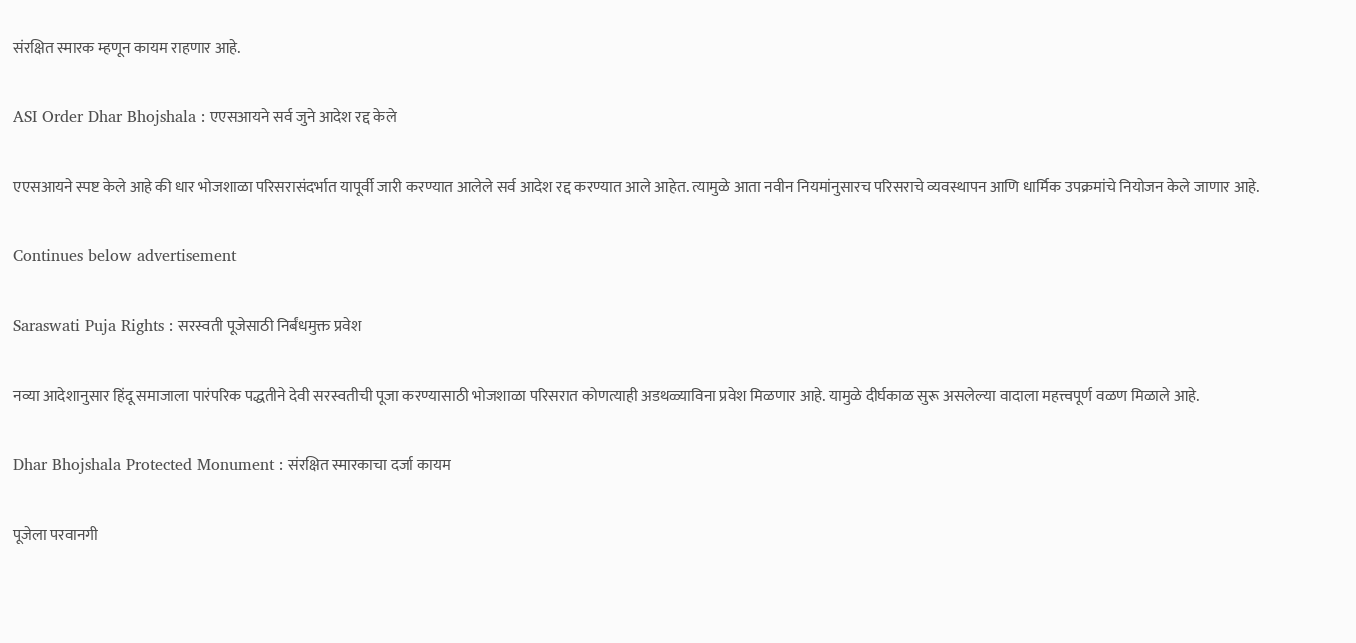संरक्षित स्मारक म्हणून कायम राहणार आहे.

ASI Order Dhar Bhojshala : एएसआयने सर्व जुने आदेश रद्द केले

एएसआयने स्पष्ट केले आहे की धार भोजशाळा परिसरासंदर्भात यापूर्वी जारी करण्यात आलेले सर्व आदेश रद्द करण्यात आले आहेत. त्यामुळे आता नवीन नियमांनुसारच परिसराचे व्यवस्थापन आणि धार्मिक उपक्रमांचे नियोजन केले जाणार आहे.

Continues below advertisement

Saraswati Puja Rights : सरस्वती पूजेसाठी निर्बंधमुक्त प्रवेश

नव्या आदेशानुसार हिंदू समाजाला पारंपरिक पद्धतीने देवी सरस्वतीची पूजा करण्यासाठी भोजशाळा परिसरात कोणत्याही अडथळ्याविना प्रवेश मिळणार आहे. यामुळे दीर्घकाळ सुरू असलेल्या वादाला महत्त्वपूर्ण वळण मिळाले आहे.

Dhar Bhojshala Protected Monument : संरक्षित स्मारकाचा दर्जा कायम

पूजेला परवानगी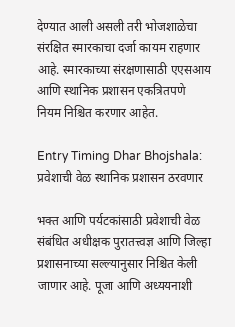देण्यात आली असली तरी भोजशाळेचा संरक्षित स्मारकाचा दर्जा कायम राहणार आहे. स्मारकाच्या संरक्षणासाठी एएसआय आणि स्थानिक प्रशासन एकत्रितपणे नियम निश्चित करणार आहेत.

Entry Timing Dhar Bhojshala: प्रवेशाची वेळ स्थानिक प्रशासन ठरवणार

भक्त आणि पर्यटकांसाठी प्रवेशाची वेळ संबंधित अधीक्षक पुरातत्त्वज्ञ आणि जिल्हा प्रशासनाच्या सल्ल्यानुसार निश्चित केली जाणार आहे. पूजा आणि अध्ययनाशी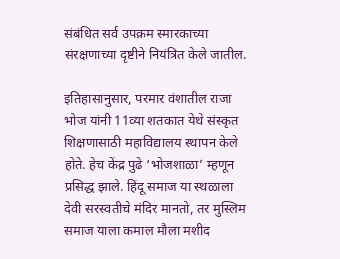संबंधित सर्व उपक्रम स्मारकाच्या संरक्षणाच्या दृष्टीने नियंत्रित केले जातील.

इतिहासानुसार, परमार वंशातील राजा भोज यांनी 11व्या शतकात येथे संस्कृत शिक्षणासाठी महाविद्यालय स्थापन केले होते. हेच केंद्र पुढे ‘भोजशाळा’ म्हणून प्रसिद्ध झाले. हिंदू समाज या स्थळाला देवी सरस्वतीचे मंदिर मानतो, तर मुस्लिम समाज याला कमाल मौला मशीद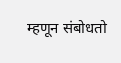म्हणून संबोधतो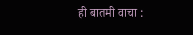ही बातमी वाचा :